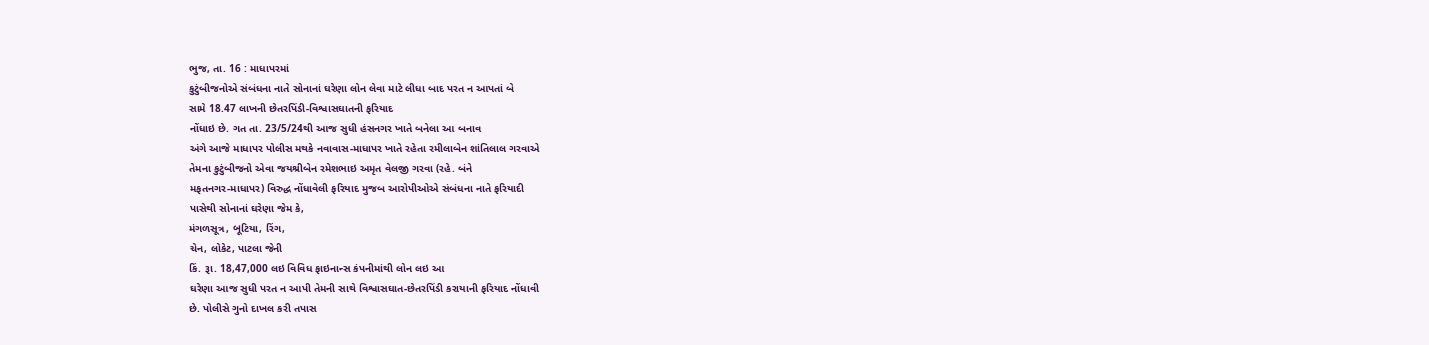ભુજ, તા. 16 : માધાપરમાં
કુટુંબીજનોએ સંબંધના નાતે સોનાનાં ઘરેણા લોન લેવા માટે લીધા બાદ પરત ન આપતાં બે
સામે 18.47 લાખની છેતરપિંડી-વિશ્વાસઘાતની ફરિયાદ
નોંધાઇ છે. ગત તા. 23/5/24થી આજ સુધી હંસનગર ખાતે બનેલા આ બનાવ
અંગે આજે માધાપર પોલીસ મથકે નવાવાસ-માધાપર ખાતે રહેતા રમીલાબેન શાંતિલાલ ગરવાએ
તેમના કુટુંબીજનો એવા જયશ્રીબેન રમેશભાઇ અમૃત વેલજી ગરવા (રહે. બંને
મફતનગર-માધાપર) વિરુદ્ધ નોંધાવેલી ફરિયાદ મુજબ આરોપીઓએ સંબંધના નાતે ફરિયાદી
પાસેથી સોનાનાં ઘરેણા જેમ કે,
મંગળસૂત્ર, બૂટિયા, રિંગ,
ચેન, લોકેટ, પાટલા જેની
કિં. રૂા. 18,47,000 લઇ વિવિધ ફાઇનાન્સ કંપનીમાંથી લોન લઇ આ
ઘરેણા આજ સુધી પરત ન આપી તેમની સાથે વિશ્વાસઘાત-છેતરપિંડી કરાયાની ફરિયાદ નોંધાવી
છે. પોલીસે ગુનો દાખલ કરી તપાસ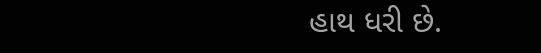હાથ ધરી છે.